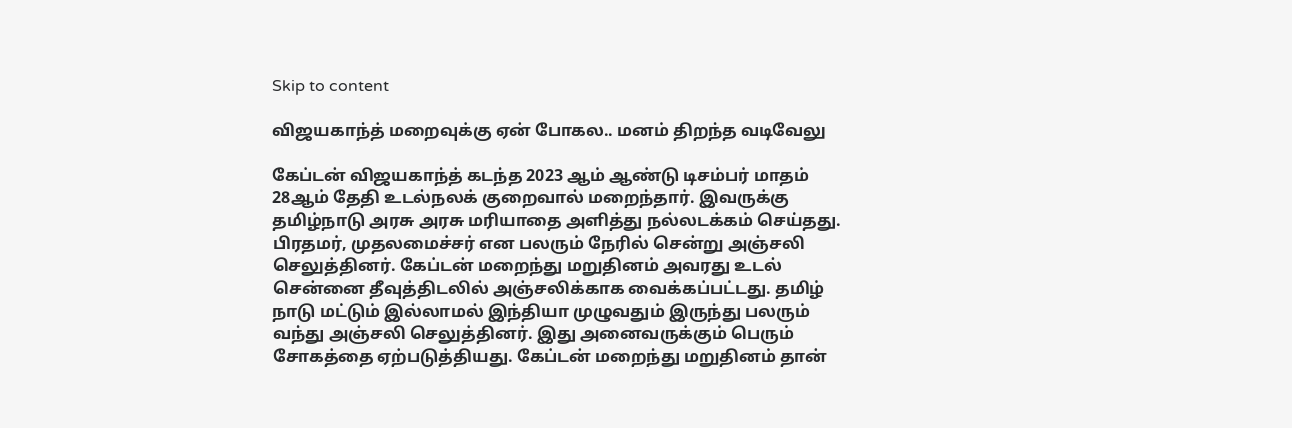Skip to content

விஜயகாந்த் மறைவுக்கு ஏன் போகல.. மனம் திறந்த வடிவேலு

கேப்டன் விஜயகாந்த் கடந்த 2023 ஆம் ஆண்டு டிசம்பர் மாதம் 28ஆம் தேதி உடல்நலக் குறைவால் மறைந்தார். இவருக்கு தமிழ்நாடு அரசு அரசு மரியாதை அளித்து நல்லடக்கம் செய்தது. பிரதமர், முதலமைச்சர் என பலரும் நேரில் சென்று அஞ்சலி செலுத்தினர். கேப்டன் மறைந்து மறுதினம் அவரது உடல் சென்னை தீவுத்திடலில் அஞ்சலிக்காக வைக்கப்பட்டது. தமிழ் நாடு மட்டும் இல்லாமல் இந்தியா முழுவதும் இருந்து பலரும் வந்து அஞ்சலி செலுத்தினர். இது அனைவருக்கும் பெரும் சோகத்தை ஏற்படுத்தியது. கேப்டன் மறைந்து மறுதினம் தான்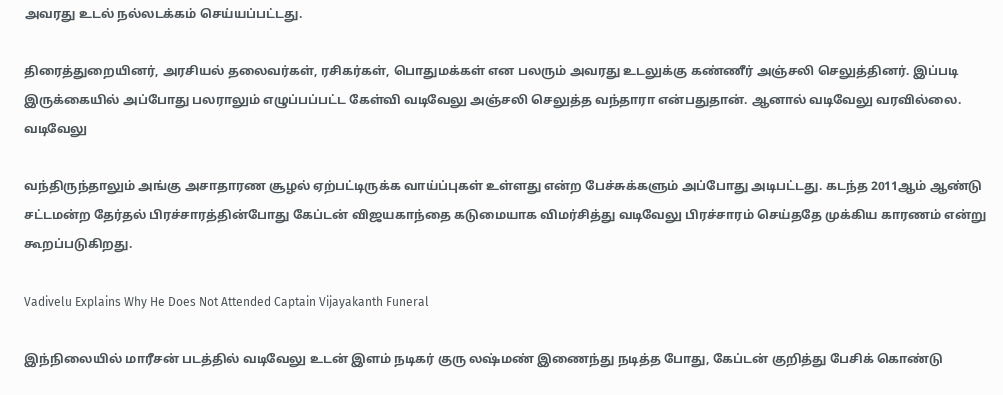அவரது உடல் நல்லடக்கம் செய்யப்பட்டது.

திரைத்துறையினர், அரசியல் தலைவர்கள், ரசிகர்கள், பொதுமக்கள் என பலரும் அவரது உடலுக்கு கண்ணீர் அஞ்சலி செலுத்தினர். இப்படி இருக்கையில் அப்போது பலராலும் எழுப்பப்பட்ட கேள்வி வடிவேலு அஞ்சலி செலுத்த வந்தாரா என்பதுதான். ஆனால் வடிவேலு வரவில்லை. வடிவேலு

வந்திருந்தாலும் அங்கு அசாதாரண சூழல் ஏற்பட்டிருக்க வாய்ப்புகள் உள்ளது என்ற பேச்சுக்களும் அப்போது அடிபட்டது. கடந்த 2011ஆம் ஆண்டு சட்டமன்ற தேர்தல் பிரச்சாரத்தின்போது கேப்டன் விஜயகாந்தை கடுமையாக விமர்சித்து வடிவேலு பிரச்சாரம் செய்ததே முக்கிய காரணம் என்று கூறப்படுகிறது.

Vadivelu Explains Why He Does Not Attended Captain Vijayakanth Funeral

இந்நிலையில் மாரீசன் படத்தில் வடிவேலு உடன் இளம் நடிகர் குரு லஷ்மண் இணைந்து நடித்த போது, கேப்டன் குறித்து பேசிக் கொண்டு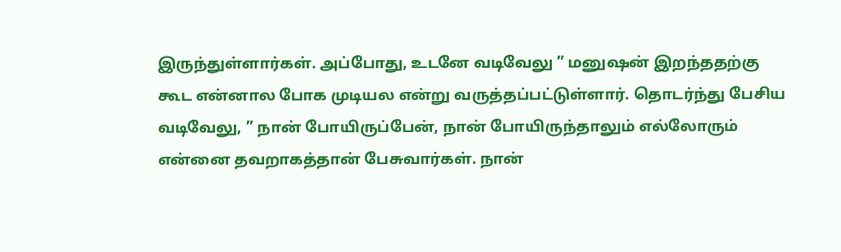இருந்துள்ளார்கள். அப்போது, உடனே வடிவேலு ” மனுஷன் இறந்ததற்கு கூட என்னால போக முடியல என்று வருத்தப்பட்டுள்ளார். தொடர்ந்து பேசிய வடிவேலு, ” நான் போயிருப்பேன், நான் போயிருந்தாலும் எல்லோரும் என்னை தவறாகத்தான் பேசுவார்கள். நான்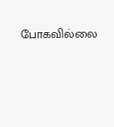போகவில்லை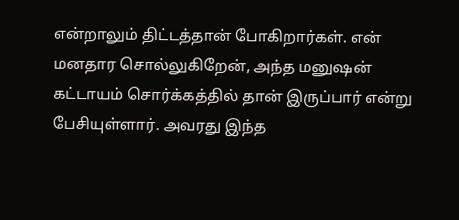என்றாலும் திட்டத்தான் போகிறார்கள். என் மனதார சொல்லுகிறேன், அந்த மனுஷன் கட்டாயம் சொர்க்கத்தில் தான் இருப்பார் என்று பேசியுள்ளார். அவரது இந்த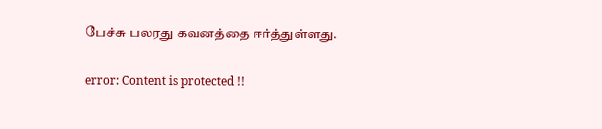பேச்சு பலரது கவனத்தை ஈர்த்துள்ளது.

error: Content is protected !!